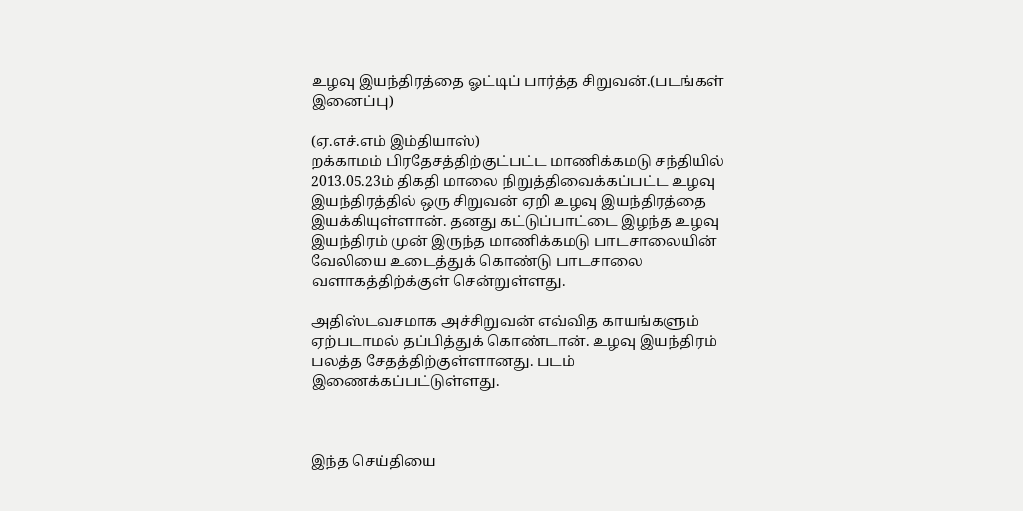உழவு இயந்திரத்தை ஓட்டிப் பார்த்த சிறுவன்.(படங்கள் இனைப்பு)

(ஏ.எச்.எம் இம்தியாஸ்)
றக்காமம் பிரதேசத்திற்குட்பட்ட மாணிக்கமடு சந்தியில் 2013.05.23ம் திகதி மாலை நிறுத்திவைக்கப்பட்ட உழவு இயந்திரத்தில் ஒரு சிறுவன் ஏறி உழவு இயந்திரத்தை இயக்கியுள்ளான். தனது கட்டுப்பாட்டை இழந்த உழவு இயந்திரம் முன் இருந்த மாணிக்கமடு பாடசாலையின் வேலியை உடைத்துக் கொண்டு பாடசாலை வளாகத்திற்க்குள் சென்றுள்ளது.

அதிஸ்டவசமாக அச்சிறுவன் எவ்வித காயங்களும் ஏற்படாமல் தப்பித்துக் கொண்டான். உழவு இயந்திரம் பலத்த சேதத்திற்குள்ளானது. படம் இணைக்கப்பட்டுள்ளது.



இந்த செய்தியை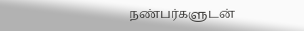நண்பர்களுடன்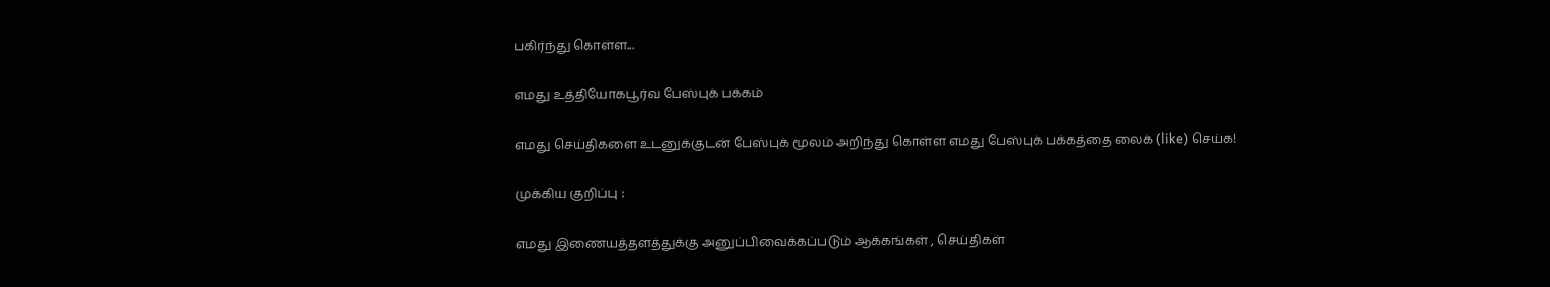பகிர்ந்து கொள்ள...

எமது உத்தியோகபூர்வ பேஸ்புக் பக்கம்

எமது செய்திகளை உடனுக்குடன் பேஸ்புக் மூலம் அறிந்து கொள்ள எமது பேஸ்புக் பக்கத்தை லைக் (like) செய்க!

முக்கிய குறிப்பு :

எமது இணையத்தளத்துக்கு அனுப்பிவைக்கப்படும் ஆக்கங்கள் , செய்திகள்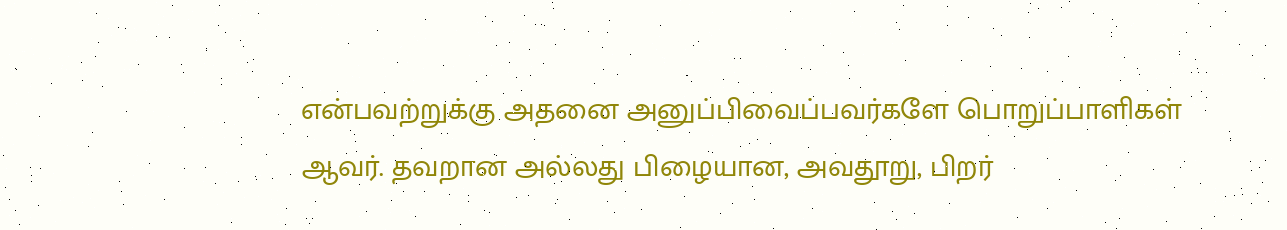என்பவற்றுக்கு அதனை அனுப்பிவைப்பவர்களே பொறுப்பாளிகள் ஆவர். தவறான அல்லது பிழையான, அவதூறு, பிறர்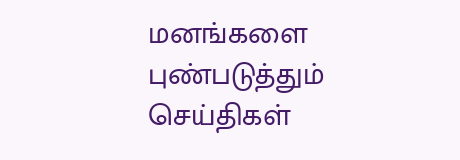மனங்களை புண்படுத்தும் செய்திகள்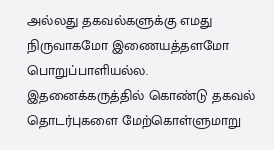அல்லது தகவல்களுக்கு எமது நிருவாகமோ இணையத்தளமோ பொறுப்பாளியல்ல. இதனைக்கருத்தில் கொண்டு தகவல் தொடர்புகளை மேற்கொள்ளுமாறு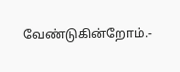வேண்டுகின்றோம்.-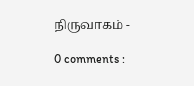நிருவாகம் -

0 comments :